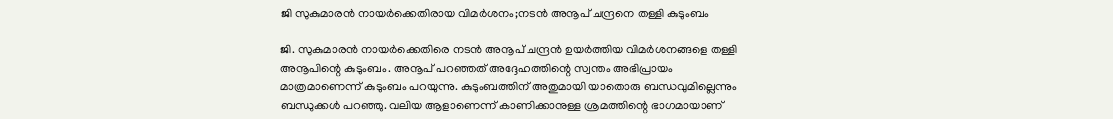ജി സുകുമാരൻ നായർക്കെതിരായ വിമർശനം;നടൻ അനൂപ് ചന്ദ്രനെ തള്ളി കുടുംബം

ജി. സുകുമാരൻ നായർക്കെതിരെ നടൻ അനൂപ് ചന്ദ്രൻ ഉയർത്തിയ വിമർശനങ്ങളെ തള്ളി അനൂപിന്റെ കുടുംബം. അനൂപ് പറഞ്ഞത് അദ്ദേഹത്തിന്റെ സ്വന്തം അഭിപ്രായം മാത്രമാണെന്ന് കുടുംബം പറയുന്നു. കുടുംബത്തിന് അതുമായി യാതൊരു ബന്ധവുമില്ലെന്നും ബന്ധുക്കൾ പറഞ്ഞു. വലിയ ആളാണെന്ന് കാണിക്കാനുള്ള ശ്രമത്തിന്റെ ഭാഗമായാണ്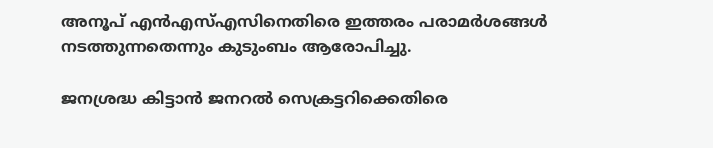അനൂപ് എൻഎസ്എസിനെതിരെ ഇത്തരം പരാമർശങ്ങൾ നടത്തുന്നതെന്നും കുടുംബം ആരോപിച്ചു.

ജനശ്രദ്ധ കിട്ടാൻ ജനറൽ സെക്രട്ടറിക്കെതിരെ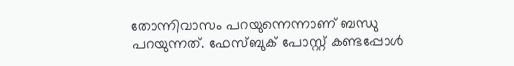തോന്നിവാസം പറയുന്നെന്നാണ് ബന്ധു പറയുന്നത്. ഫേസ്ബുക് പോസ്റ്റ് കണ്ടപ്പോൾ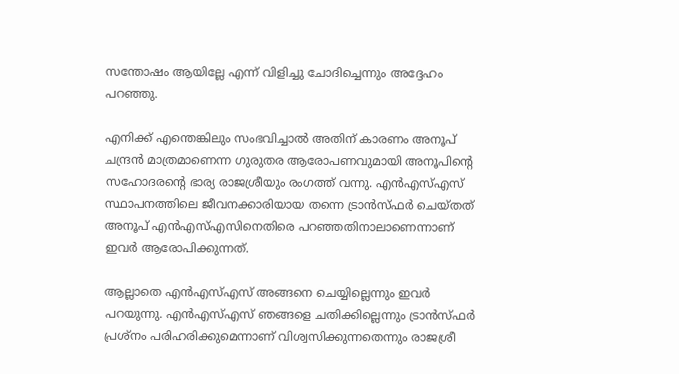സന്തോഷം ആയില്ലേ എന്ന് വിളിച്ചു ചോദിച്ചെന്നും അദ്ദേഹം പറഞ്ഞു.

എനിക്ക് എന്തെങ്കിലും സംഭവിച്ചാൽ അതിന് കാരണം അനൂപ് ചന്ദ്രൻ മാത്രമാണെന്ന ഗുരുതര ആരോപണവുമായി അനൂപിന്റെ സഹോദരന്റെ ഭാര്യ രാജശ്രീയും രംഗത്ത് വന്നു. എൻഎസ്എസ് സ്ഥാപനത്തിലെ ജീവനക്കാരിയായ തന്നെ ട്രാൻസ്ഫർ ചെയ്തത് അനൂപ് എൻഎസ്എസിനെതിരെ പറഞ്ഞതിനാലാണെന്നാണ് ഇവർ ആരോപിക്കുന്നത്.

ആല്ലാതെ എൻഎസ്എസ് അങ്ങനെ ചെയ്യില്ലെന്നും ഇവർ പറയുന്നു. എൻഎസ്എസ് ഞങ്ങളെ ചതിക്കില്ലെന്നും ട്രാൻസ്ഫർ പ്രശ്‌നം പരിഹരിക്കുമെന്നാണ് വിശ്വസിക്കുന്നതെന്നും രാജശ്രീ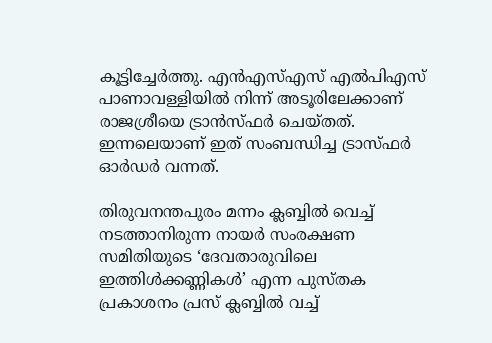കൂട്ടിച്ചേർത്തു. എൻഎസ്എസ് എൽപിഎസ് പാണാവള്ളിയിൽ നിന്ന് അടൂരിലേക്കാണ് രാജശ്രീയെ ട്രാൻസ്ഫർ ചെയ്തത്. ഇന്നലെയാണ് ഇത് സംബന്ധിച്ച ട്രാസ്ഫർ ഓർഡർ വന്നത്.

തിരുവനന്തപുരം മന്നം ക്ലബ്ബിൽ വെച്ച് നടത്താനിരുന്ന നായർ സംരക്ഷണ സമിതിയുടെ ‘ദേവതാരുവിലെ ഇത്തിൾക്കണ്ണികൾ’ എന്ന പുസ്തക പ്രകാശനം പ്രസ് ക്ലബ്ബിൽ വച്ച്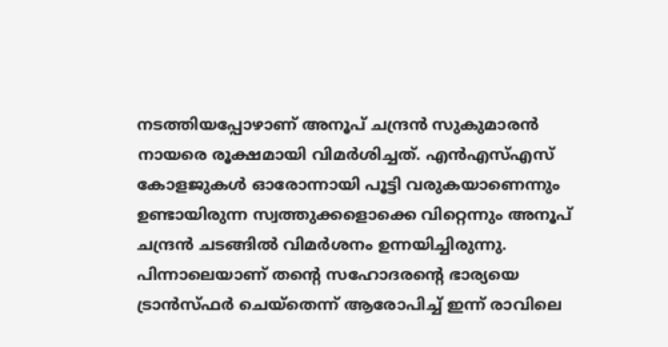നടത്തിയപ്പോഴാണ് അനൂപ് ചന്ദ്രൻ സുകുമാരൻ നായരെ രൂക്ഷമായി വിമർശിച്ചത്. എൻഎസ്എസ് കോളജുകൾ ഓരോന്നായി പൂട്ടി വരുകയാണെന്നും ഉണ്ടായിരുന്ന സ്വത്തുക്കളൊക്കെ വിറ്റെന്നും അനൂപ് ചന്ദ്രൻ ചടങ്ങിൽ വിമർശനം ഉന്നയിച്ചിരുന്നു. പിന്നാലെയാണ് തന്റെ സഹോദരന്റെ ഭാര്യയെ ട്രാൻസ്ഫർ ചെയ്‌തെന്ന് ആരോപിച്ച് ഇന്ന് രാവിലെ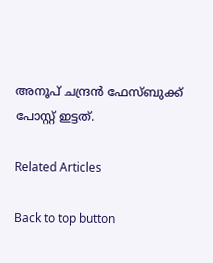അനൂപ് ചന്ദ്രൻ ഫേസ്ബുക്ക് പോസ്റ്റ് ഇട്ടത്.

Related Articles

Back to top button